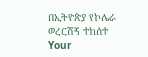በኢትዮጵያ የኮሌራ ወረርሽኝ ተከሰተ
Your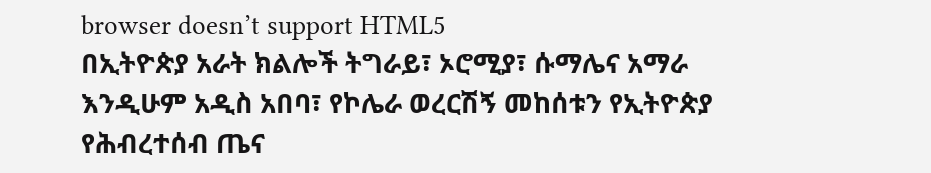browser doesn’t support HTML5
በኢትዮጵያ አራት ክልሎች ትግራይ፣ ኦሮሚያ፣ ሱማሌና አማራ እንዲሁም አዲስ አበባ፣ የኮሌራ ወረርሽኝ መከሰቱን የኢትዮጵያ የሕብረተሰብ ጤና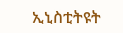ኢኒስቲትዩት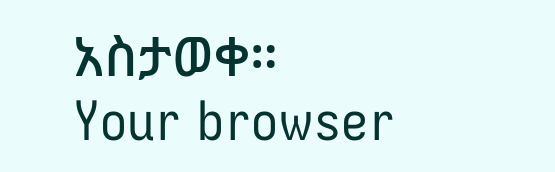አስታወቀ።
Your browser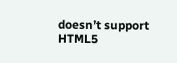doesn’t support HTML5